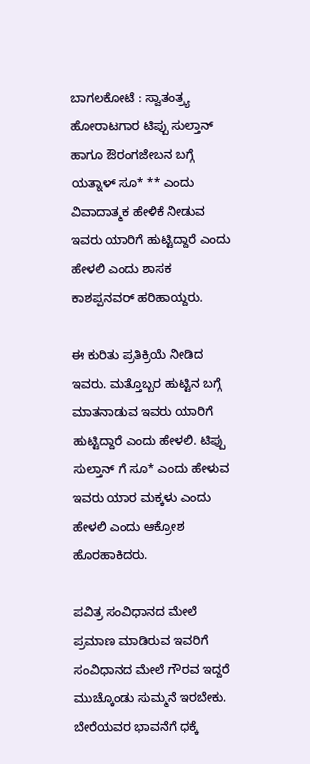ಬಾಗಲಕೋಟೆ : ಸ್ವಾತಂತ್ರ್ಯ ಹೋರಾಟಗಾರ ಟಿಪ್ಪು ಸುಲ್ತಾನ್ ಹಾಗೂ ಔರಂಗಜೇಬನ ಬಗ್ಗೆ ಯತ್ನಾಳ್ ಸೂ* ** ಎಂದು ವಿವಾದಾತ್ಮಕ ಹೇಳಿಕೆ‌ ನೀಡುವ ಇವರು ಯಾರಿಗೆ ಹುಟ್ಟಿದ್ದಾರೆ ಎಂದು ಹೇಳಲಿ ಎಂದು ಶಾಸಕ ಕಾಶಪ್ಪನವರ್ ಹರಿಹಾಯ್ದರು.

ಈ ಕುರಿತು ಪ್ರತಿಕ್ರಿಯೆ ನೀಡಿದ ಇವರು. ಮತ್ತೊಬ್ಬರ ಹುಟ್ಟಿನ ಬಗ್ಗೆ ಮಾತನಾಡುವ ಇವರು ಯಾರಿಗೆ ಹುಟ್ಟಿದ್ದಾರೆ ಎಂದು ಹೇಳಲಿ. ಟಿಪ್ಪು ಸುಲ್ತಾನ್ ಗೆ ಸೂ* ಎಂದು ಹೇಳುವ ಇವರು ಯಾರ ಮಕ್ಕಳು ಎಂದು ಹೇಳಲಿ ಎಂದು ಆಕ್ರೋಶ ಹೊರಹಾಕಿದರು.

ಪವಿತ್ರ ಸಂವಿಧಾನದ ಮೇಲೆ ಪ್ರಮಾಣ ಮಾಡಿರುವ ಇವರಿಗೆ ಸಂವಿಧಾನದ ಮೇಲೆ ಗೌರವ ಇದ್ದರೆ ಮುಚ್ಕೊಂಡು‌ ಸುಮ್ಮನೆ ಇರಬೇಕು. ಬೇರೆಯವರ ಭಾವನೆಗೆ ಧಕ್ಕೆ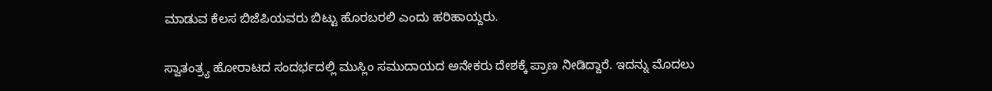ಮಾಡುವ ಕೆಲಸ ಬಿಜೆಪಿಯವರು ಬಿಟ್ಟು ಹೊರಬರಲಿ ಎಂದು ಹರಿಹಾಯ್ದರು.

ಸ್ವಾತಂತ್ರ್ಯ ಹೋರಾಟದ ಸಂದರ್ಭದಲ್ಲಿ ಮುಸ್ಲಿಂ ಸಮುದಾಯದ ಅನೇಕರು ದೇಶಕ್ಕೆ ಪ್ರಾಣ ನೀಡಿದ್ದಾರೆ. ಇದನ್ನು ಮೊದಲು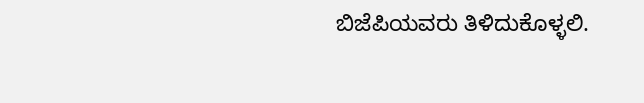ಬಿಜೆಪಿಯವರು ತಿಳಿದುಕೊಳ್ಳಲಿ‌.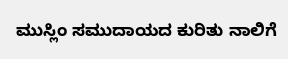ಮುಸ್ಲಿಂ ‌ಸಮುದಾಯದ ಕುರಿತು ನಾಲಿಗೆ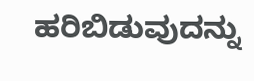ಹರಿಬಿಡುವುದನ್ನು‌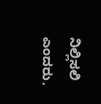ನಿಲ್ಲಿಸಲಿ ಎಂದರು.